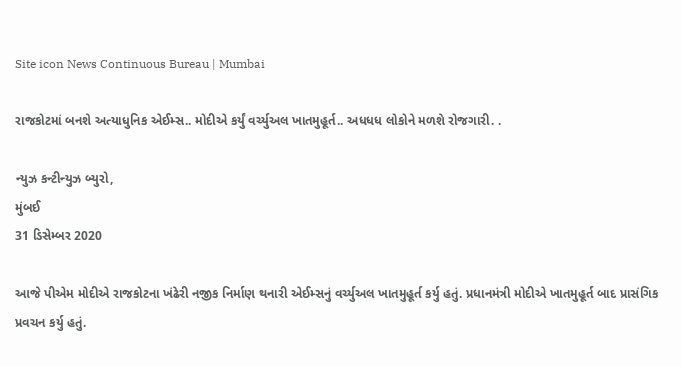Site icon News Continuous Bureau | Mumbai

રાજકોટમાં બનશે અત્યાધુનિક એઈમ્સ.. મોદીએ કર્યું વર્ચ્યુઅલ ખાતમુહૂર્ત.. અધધધ લોકોને મળશે રોજગારી. .

ન્યુઝ કન્ટીન્યુઝ બ્યુરો,
મુંબઈ
31 ડિસેમ્બર 2020

આજે પીએમ મોદીએ રાજકોટના ખંઢેરી નજીક નિર્માણ થનારી એઈમ્સનું વર્ચ્યુઅલ ખાતમુહૂર્ત કર્યુ હતું. પ્રધાનમંત્રી મોદીએ ખાતમુહૂર્ત બાદ પ્રાસંગિક પ્રવચન કર્યુ હતું.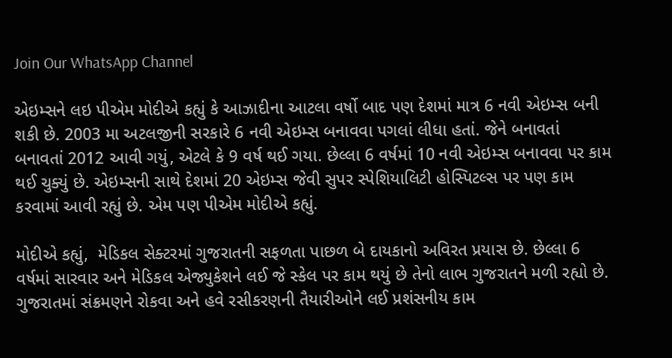Join Our WhatsApp Channel

એઇમ્સને લઇ પીએમ મોદીએ કહ્યું કે આઝાદીના આટલા વર્ષો બાદ પણ દેશમાં માત્ર 6 નવી એઇમ્સ બની શકી છે. 2003 મા અટલજીની સરકારે 6 નવી એઇમ્સ બનાવવા પગલાં લીધા હતાં. જેને બનાવતાં બનાવતાં 2012 આવી ગયું, એટલે કે 9 વર્ષ થઈ ગયા. છેલ્લા 6 વર્ષમાં 10 નવી એઇમ્સ બનાવવા પર કામ થઈ ચુક્યું છે. એઇમ્સની સાથે દેશમાં 20 એઇમ્સ જેવી સુપર સ્પેશિયાલિટી હોસ્પિટલ્સ પર પણ કામ કરવામાં આવી રહ્યું છે. એમ પણ પીએમ મોદીએ કહ્યું.

મોદીએ કહ્યું,  મેડિકલ સેક્ટરમાં ગુજરાતની સફળતા પાછળ બે દાયકાનો અવિરત પ્રયાસ છે. છેલ્લા 6 વર્ષમાં સારવાર અને મેડિકલ એજ્યુકેશને લઈ જે સ્કેલ પર કામ થયું છે તેનો લાભ ગુજરાતને મળી રહ્યો છે. ગુજરાતમાં સંક્રમણને રોકવા અને હવે રસીકરણની તૈયારીઓને લઈ પ્રશંસનીય કામ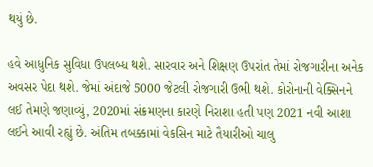થયું છે.

હવે આધુનિક સુવિધા ઉપલબ્ધ થશે. સારવાર અને શિક્ષણ ઉપરાંત તેમાં રોજગારીના અનેક અવસર પેદા થશે. જેમાં અંદાજે 5000 જેટલી રોજગારી ઉભી થશે. કોરોનાની વેક્સિનને લઈ તેમણે જણાવ્યું, 2020માં સંક્રમણના કારણે નિરાશા હતી પણ 2021 નવી આશા લઈને આવી રહ્યું છે. અંતિમ તબક્કામાં વેકસિન માટે તૈયારીઓ ચાલુ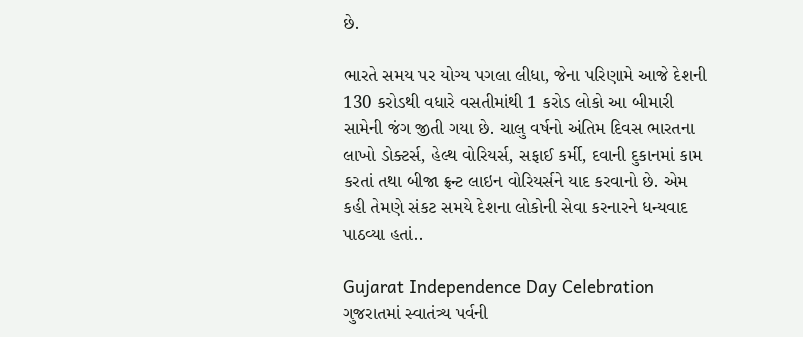છે.

ભારતે સમય પર યોગ્ય પગલા લીધા, જેના પરિણામે આજે દેશની 130 કરોડથી વધારે વસતીમાંથી 1 કરોડ લોકો આ બીમારી સામેની જંગ જીતી ગયા છે. ચાલુ વર્ષનો અંતિમ દિવસ ભારતના લાખો ડોક્ટર્સ, હેલ્થ વોરિયર્સ, સફાઈ કર્મી, દવાની દુકાનમાં કામ કરતાં તથા બીજા ફ્રન્ટ લાઇન વોરિયર્સને યાદ કરવાનો છે. એમ કહી તેમણે સંકટ સમયે દેશના લોકોની સેવા કરનારને ધન્યવાદ પાઠવ્યા હતાં..

Gujarat Independence Day Celebration ગુજરાતમાં સ્વાતંત્ર્ય પર્વની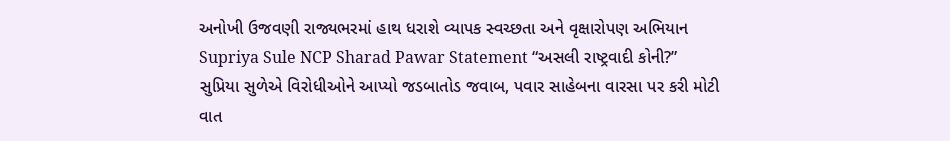અનોખી ઉજવણી રાજ્યભરમાં હાથ ધરાશે વ્યાપક સ્વચ્છતા અને વૃક્ષારોપણ અભિયાન
Supriya Sule NCP Sharad Pawar Statement “અસલી રાષ્ટ્રવાદી કોની?” સુપ્રિયા સુળેએ વિરોધીઓને આપ્યો જડબાતોડ જવાબ, પવાર સાહેબના વારસા પર કરી મોટી વાત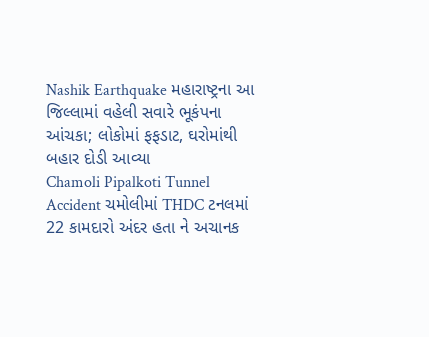Nashik Earthquake મહારાષ્ટ્રના આ જિલ્લામાં વહેલી સવારે ભૂકંપના આંચકા; લોકોમાં ફફડાટ, ઘરોમાંથી બહાર દોડી આવ્યા
Chamoli Pipalkoti Tunnel Accident ચમોલીમાં THDC ટનલમાં 22 કામદારો અંદર હતા ને અચાનક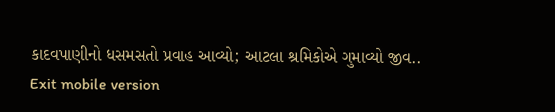કાદવપાણીનો ધસમસતો પ્રવાહ આવ્યો; આટલા શ્રમિકોએ ગુમાવ્યો જીવ..
Exit mobile version